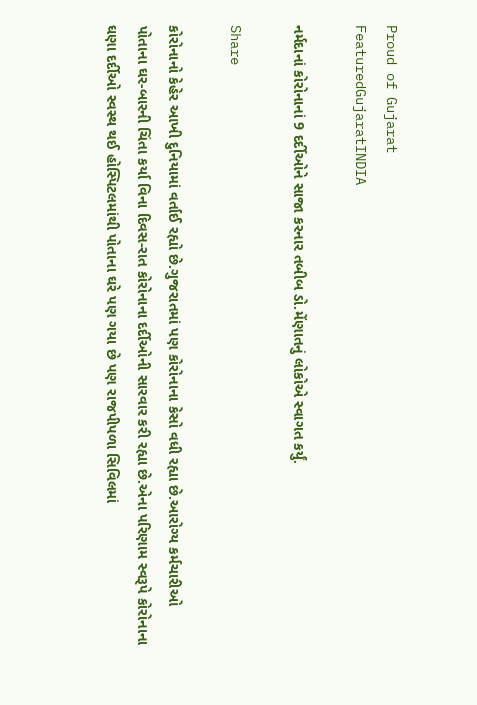Proud of Gujarat
FeaturedGujaratINDIA

નર્મદાનાં કોરોનાનાં 9 દર્દીઓને સાજા કરનાર તબીબ ડો.મેંણાતનું લોકોએ સ્વાગત કર્યું.

Share

કોરોનાનો કેહેર આખી દુનિયામાં વર્તાઈ રહ્યો છે.ગુજરાતમાં પણ કોરોનાના કેસો વધી રહ્યા છે.આરોગ્ય કર્મચારીઓ પોતાના ઘર-બારની ચિંતા કર્યા વિના દિવસ-રાત કોરોનાના દર્દીઓની સારવાર કરી રહ્યા છે.એના પરિણામ સ્વરૂપે કોરોનાના ઘણા દર્દીઓ સ્વસ્થ થઈ હોસ્પિટલમાંથી પોતાના ઘરે પણ ગયા છે પણ રાજપીપળા સિવિલમાં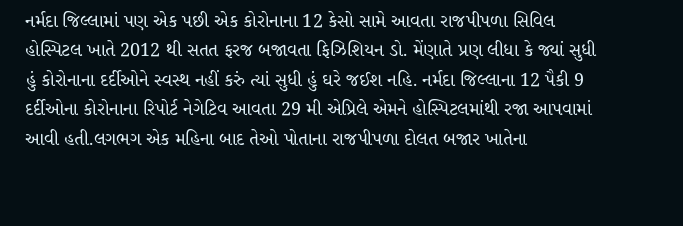નર્મદા જિલ્લામાં પણ એક પછી એક કોરોનાના 12 કેસો સામે આવતા રાજપીપળા સિવિલ હોસ્પિટલ ખાતે 2012 થી સતત ફરજ બજાવતા ફિઝિશિયન ડો. મેંણાતે પ્રણ લીધા કે જ્યાં સુધી હું કોરોનાના દર્દીઓને સ્વસ્થ નહીં કરું ત્યાં સુધી હું ઘરે જઈશ નહિ. નર્મદા જિલ્લાના 12 પૈકી 9 દર્દીઓના કોરોનાના રિપોર્ટ નેગેટિવ આવતા 29 મી એપ્રિલે એમને હોસ્પિટલમાંથી રજા આપવામાં આવી હતી.લગભગ એક મહિના બાદ તેઓ પોતાના રાજપીપળા દોલત બજાર ખાતેના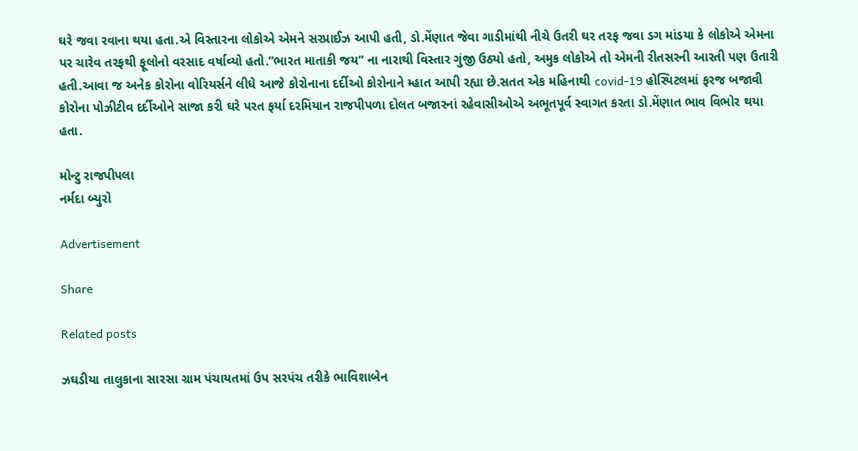ઘરે જવા રવાના થયા હતા.એ વિસ્તારના લોકોએ એમને સરપ્રાઈઝ આપી હતી, ડો.મેંણાત જેવા ગાડીમાંથી નીચે ઉતરી ઘર તરફ જવા ડગ માંડયા કે લોકોએ એમના પર ચારેવ તરફથી ફૂલોનો વરસાદ વર્ષાવ્યો હતો.”ભારત માતાકી જય” ના નારાથી વિસ્તાર ગુંજી ઉઠ્યો હતો, અમુક લોકોએ તો એમની રીતસરની આરતી પણ ઉતારી હતી.આવા જ અનેક કોરોના વોરિયર્સને લીધે આજે કોરોનાના દર્દીઓ કોરોનાને મ્હાત આપી રહ્યા છે.સતત એક મહિનાથી covid-19 હોસ્પિટલમાં ફરજ બજાવી કોરોના પોઝીટીવ દર્દીઓને સાજા કરી ઘરે પરત ફર્યા દરમિયાન રાજપીપળા દોલત બજારનાં રહેવાસીઓએ અભૂતપૂર્વ સ્વાગત કરતા ડો.મેંણાત ભાવ વિભોર થયા હતા.

મોન્ટુ રાજપીપલા
નર્મદા બ્યુરો

Advertisement

Share

Related posts

ઝઘડીયા તાલુકાના સારસા ગ્રામ પંચાયતમાં ઉપ સરપંચ તરીકે ભાવિશાબેન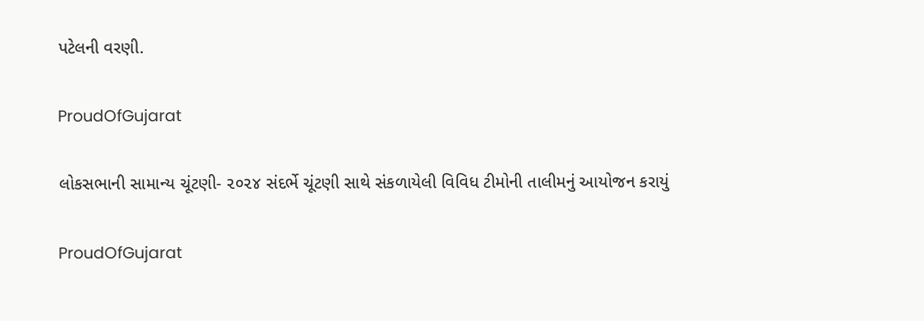પટેલની વરણી.

ProudOfGujarat

લોકસભાની સામાન્ય ચૂંટણી- ૨૦૨૪ સંદર્ભે ચૂંટણી સાથે સંકળાયેલી વિવિધ ટીમોની તાલીમનું આયોજન કરાયું

ProudOfGujarat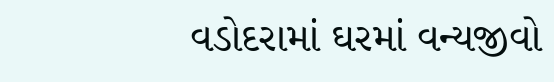વડોદરામાં ઘરમાં વન્યજીવો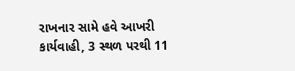રાખનાર સામે હવે આખરી કાર્યવાહી, 3 સ્થળ પરથી 11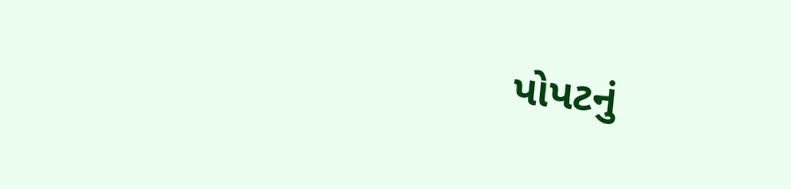પોપટનું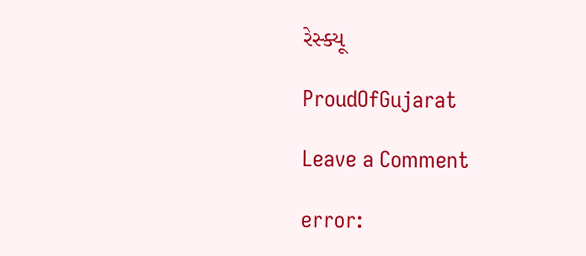રેસ્ક્યૂ

ProudOfGujarat

Leave a Comment

error: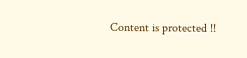Content is protected !!